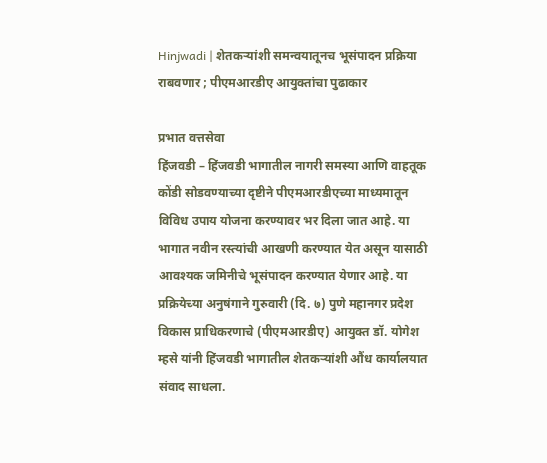Hinjwadi | शेतकऱ्यांशी समन्वयातूनच भूसंपादन प्रक्रिया राबवणार ; पीएमआरडीए आयुक्तांचा पुढाकार

प्रभात वत्तसेवा
हिंजवडी – हिंजवडी भागातील नागरी समस्या आणि वाहतूक कोंडी सोडवण्याच्या दृष्टीने पीएमआरडीएच्या माध्यमातून विविध उपाय योजना करण्यावर भर दिला जात आहे. या भागात नवीन रस्त्यांची आखणी करण्यात येत असून यासाठी आवश्यक जमिनीचे भूसंपादन करण्यात येणार आहे. या प्रक्रियेच्या अनुषंगाने गुरुवारी (दि. ७) पुणे महानगर प्रदेश विकास प्राधिकरणाचे (पीएमआरडीए) आयुक्त डॉ. योगेश म्हसे यांनी हिंजवडी भागातील शेतकऱ्यांशी औंध कार्यालयात संवाद साधला.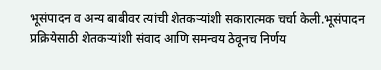भूसंपादन व अन्य बाबीवर त्यांची शेतकऱ्यांशी सकारात्मक चर्चा केली.भूसंपादन प्रक्रियेसाठी शेतकऱ्यांशी संवाद आणि समन्वय ठेवूनच निर्णय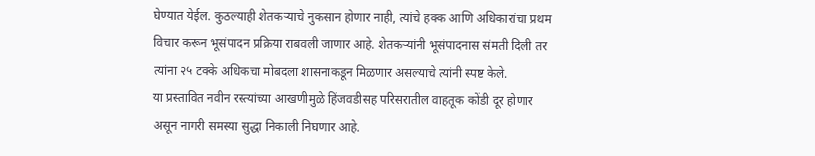घेण्यात येईल. कुठल्याही शेतकऱ्याचे नुकसान होणार नाही, त्यांचे हक्क आणि अधिकारांचा प्रथम विचार करून भूसंपादन प्रक्रिया राबवली जाणार आहे. शेतकऱ्यांनी भूसंपादनास संमती दिली तर त्यांना २५ टक्के अधिकचा मोबदला शासनाकडून मिळणार असल्याचे त्यांनी स्पष्ट केले.
या प्रस्तावित नवीन रस्त्यांच्या आखणीमुळे हिंजवडीसह परिसरातील वाहतूक कोंडी दूर होणार असून नागरी समस्या सुद्धा निकाली निघणार आहे.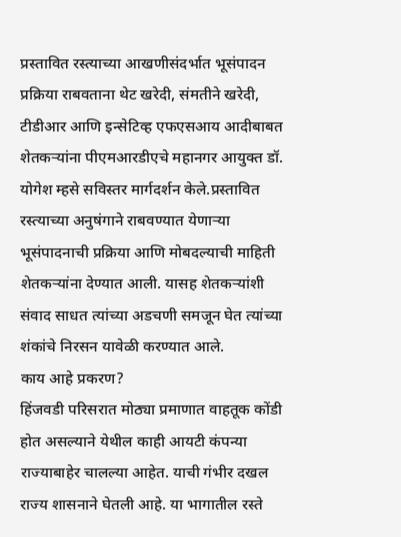प्रस्तावित रस्त्याच्या आखणीसंदर्भात भूसंपादन प्रक्रिया राबवताना थेट खरेदी, संमतीने खरेदी, टीडीआर आणि इन्सेटिव्ह एफएसआय आदीबाबत शेतकऱ्यांना पीएमआरडीएचे महानगर आयुक्त डॉ. योगेश म्हसे सविस्तर मार्गदर्शन केले.प्रस्तावित रस्त्याच्या अनुषंगाने राबवण्यात येणाऱ्या भूसंपादनाची प्रक्रिया आणि मोबदल्याची माहिती शेतकऱ्यांना देण्यात आली. यासह शेतकऱ्यांशी संवाद साधत त्यांच्या अडचणी समजून घेत त्यांच्या शंकांचे निरसन यावेळी करण्यात आले.
काय आहे प्रकरण?
हिंजवडी परिसरात मोठ्या प्रमाणात वाहतूक कोंडी होत असल्याने येथील काही आयटी कंपन्या राज्याबाहेर चालल्या आहेत. याची गंभीर दखल राज्य शासनाने घेतली आहे. या भागातील रस्ते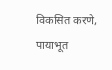विकसित करणे, पायाभूत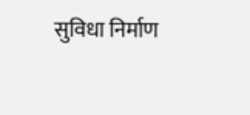सुविधा निर्माण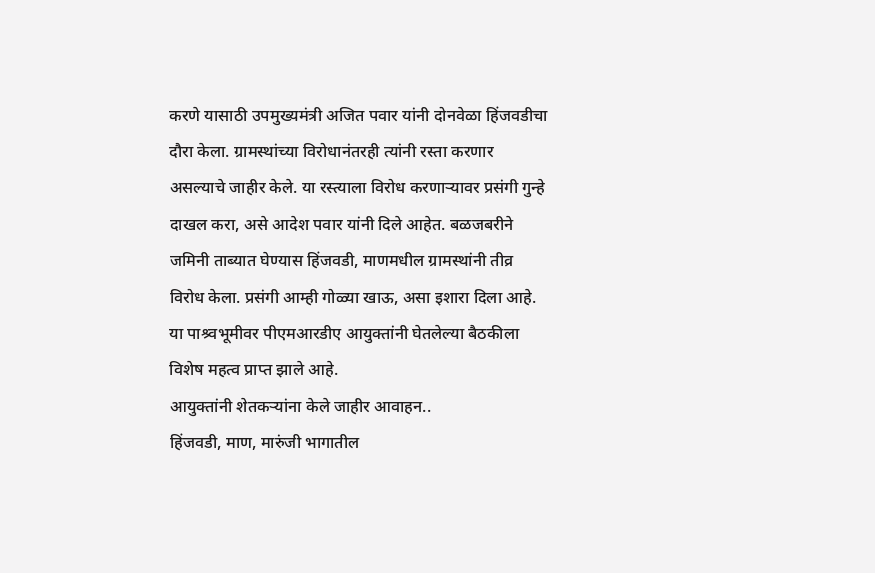करणे यासाठी उपमुख्यमंत्री अजित पवार यांनी दोनवेळा हिंजवडीचा दौरा केला. ग्रामस्थांच्या विरोधानंतरही त्यांनी रस्ता करणार असल्याचे जाहीर केले. या रस्त्याला विरोध करणाऱ्यावर प्रसंगी गुन्हे दाखल करा, असे आदेश पवार यांनी दिले आहेत. बळजबरीने जमिनी ताब्यात घेण्यास हिंजवडी, माणमधील ग्रामस्थांनी तीव्र विरोध केला. प्रसंगी आम्ही गोळ्या खाऊ, असा इशारा दिला आहे. या पाश्र्वभूमीवर पीएमआरडीए आयुक्तांनी घेतलेल्या बैठकीला विशेष महत्व प्राप्त झाले आहे.
आयुक्तांनी शेतकऱ्यांना केले जाहीर आवाहन..
हिंजवडी, माण, मारुंजी भागातील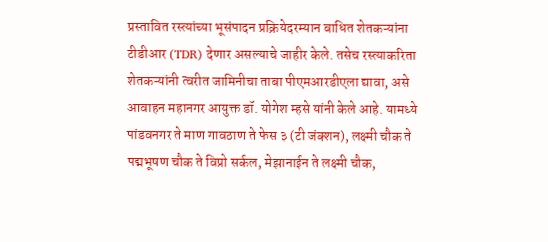प्रस्तावित रस्त्यांच्या भूसंपादन प्रक्रियेदरम्यान बाधित शेतकऱ्यांना टीडीआर (TDR) देणार असल्याचे जाहीर केले. तसेच रस्त्याकरिता शेतकऱ्यांनी त्वरीत जामिनीचा ताबा पीएमआरडीएला द्यावा, असे आवाहन महानगर आयुक्त डॉ. योगेश म्हसे यांनी केले आहे. यामध्ये पांडवनगर ते माण गावठाण ते फेस ३ (टी जंक्शन), लक्ष्मी चौक ते पद्मभूषण चौक ते विप्रो सर्कल, मेझानाईन ते लक्ष्मी चौक,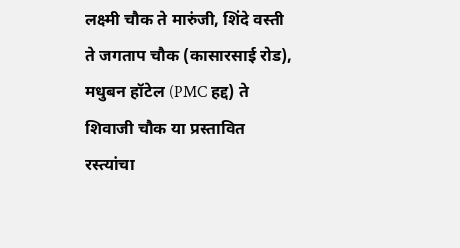लक्ष्मी चौक ते मारुंजी, शिंदे वस्ती ते जगताप चौक (कासारसाई रोड), मधुबन हॉटेल (PMC हद्द) ते शिवाजी चौक या प्रस्तावित रस्त्यांचा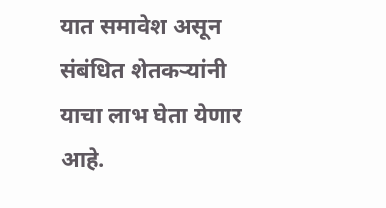यात समावेश असून संबंधित शेतकऱ्यांनी याचा लाभ घेता येणार आहे.